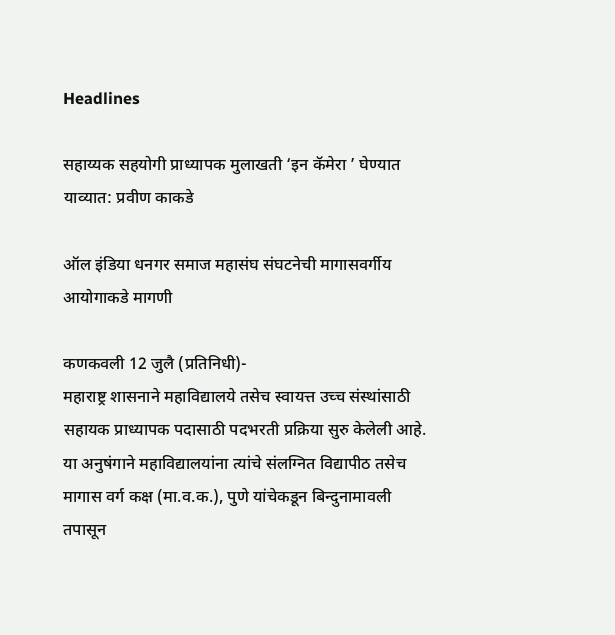Headlines

सहाय्यक सहयोगी प्राध्यापक मुलाखती ‘इन कॅमेरा ’ घेण्यात याव्यात: प्रवीण काकडे

ऑल इंडिया धनगर समाज महासंघ संघटनेची मागासवर्गीय आयोगाकडे मागणी

कणकवली 12 जुलै (प्रतिनिधी)-
महाराष्ट्र शासनाने महाविद्यालये तसेच स्वायत्त उच्च संस्थांसाठी सहायक प्राध्यापक पदासाठी पदभरती प्रक्रिया सुरु केलेली आहे. या अनुषंगाने महाविद्यालयांना त्यांचे संलग्नित विद्यापीठ तसेच मागास वर्ग कक्ष (मा.व.क.), पुणे यांचेकडून बिन्दुनामावली तपासून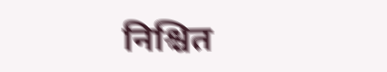निश्चित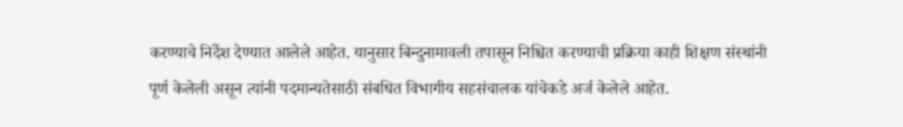करण्याचे निर्देश देण्यात आलेले आहेत. यानुसार बिन्दुनामावली तपासून निश्चित करण्याची प्रक्रिया काही शिक्षण संस्थांनी पूर्ण केलेली असून त्यांनी पदमान्यतेसाठी संबधित विभागीय सहसंचालक यांचेकडे अर्ज केलेले आहेत.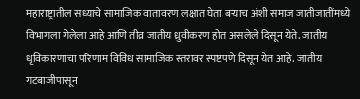महाराष्ट्रातील सध्याचे सामाजिक वातावरण लक्षात घेता बऱ्याच अंशी समाज जातीजातींमध्ये विभागला गेलेला आहे आणि तीव्र जातीय ध्रुवीकरण होत असलेले दिसून येते. जातीय धृविकारणाचा परिणाम विविध सामाजिक स्तरावर स्पष्टपणे दिसून येत आहे. जातीय गटबाजीपासून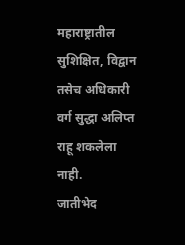महाराष्ट्रातील सुशिक्षित, विद्वान तसेच अधिकारी वर्ग सुद्धा अलिप्त राहू शकलेला नाही.
जातीभेद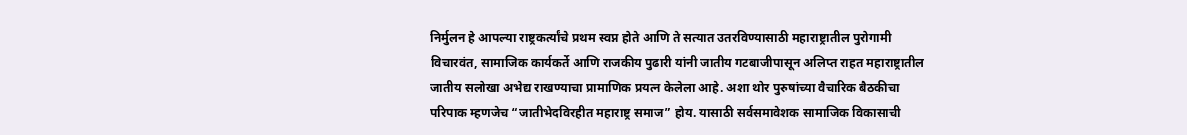निर्मुलन हे आपल्या राष्ट्रकर्त्यांचे प्रथम स्वप्न होते आणि ते सत्यात उतरविण्यासाठी महाराष्ट्रातील पुरोगामी विचारवंत, सामाजिक कार्यकर्ते आणि राजकीय पुढारी यांनी जातीय गटबाजीपासून अलिप्त राहत महाराष्ट्रातील जातीय सलोखा अभेद्य राखण्याचा प्रामाणिक प्रयत्न केलेला आहे. अशा थोर पुरुषांच्या वैचारिक बैठकीचा परिपाक म्हणजेच “जातीभेदविरहीत महाराष्ट्र समाज” होय. यासाठी सर्वसमावेशक सामाजिक विकासाची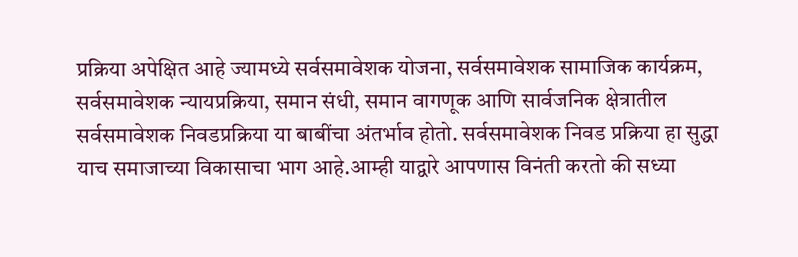प्रक्रिया अपेक्षित आहे ज्यामध्ये सर्वसमावेशक योजना, सर्वसमावेशक सामाजिक कार्यक्रम, सर्वसमावेशक न्यायप्रक्रिया, समान संधी, समान वागणूक आणि सार्वजनिक क्षेत्रातील सर्वसमावेशक निवडप्रक्रिया या बाबींचा अंतर्भाव होतो. सर्वसमावेशक निवड प्रक्रिया हा सुद्धा याच समाजाच्या विकासाचा भाग आहे.आम्ही याद्वारे आपणास विनंती करतो की सध्या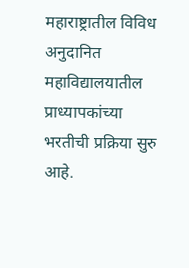महाराष्ट्रातील विविध अनुदानित महाविद्यालयातील प्राध्यापकांच्या भरतीची प्रक्रिया सुरु आहे.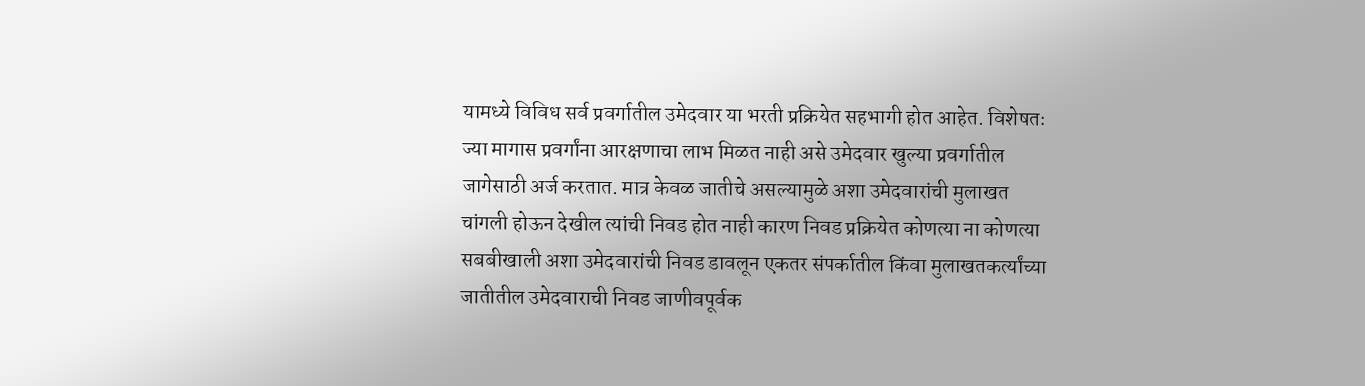यामध्ये विविध सर्व प्रवर्गातील उमेदवार या भरती प्रक्रियेत सहभागी होत आहेत. विशेषतः ज्या मागास प्रवर्गांना आरक्षणाचा लाभ मिळत नाही असे उमेदवार खुल्या प्रवर्गातील जागेसाठी अर्ज करतात. मात्र केवळ जातीचे असल्यामुळे अशा उमेदवारांची मुलाखत चांगली होऊन देखील त्यांची निवड होत नाही कारण निवड प्रक्रियेत कोणत्या ना कोणत्या सबबीखाली अशा उमेदवारांची निवड डावलून एकतर संपर्कातील किंवा मुलाखतकर्त्यांच्या जातीतील उमेदवाराची निवड जाणीवपूर्वक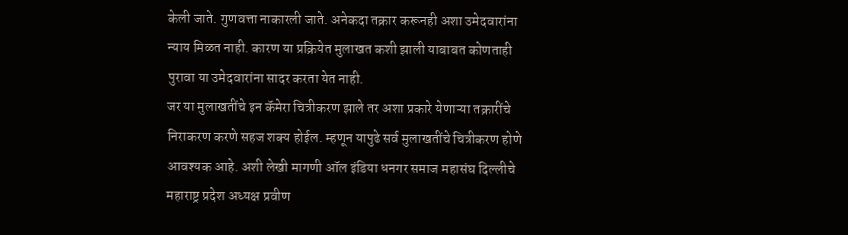केली जाते. गुणवत्ता नाकारली जाते. अनेकदा तक्रार करूनही अशा उमेदवारांना न्याय मिळत नाही. कारण या प्रक्रियेत मुलाखत कशी झाली याबाबत कोणताही पुरावा या उमेदवारांना सादर करता येत नाही.
जर या मुलाखतींचे इन कॅमेरा चित्रीकरण झाले तर अशा प्रकारे येणाऱ्या तक्रारींचे निराकरण करणे सहज शक्य होईल. म्हणून यापुढे सर्व मुलाखतींचे चित्रीकरण होणे आवश्यक आहे. अशी लेखी मागणी ऑल इंडिया धनगर समाज महासंघ दिल्लीचे महाराष्ट्र प्रदेश अध्यक्ष प्रवीण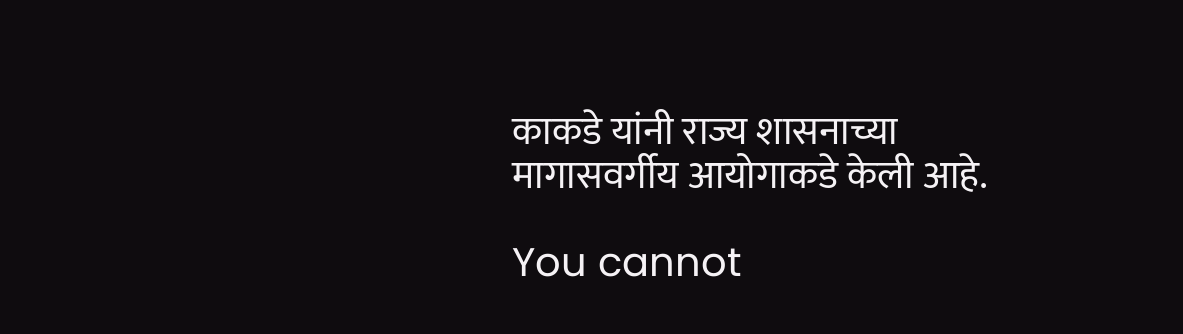काकडे यांनी राज्य शासनाच्या मागासवर्गीय आयोगाकडे केली आहे.

You cannot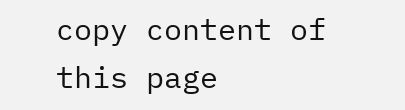copy content of this page